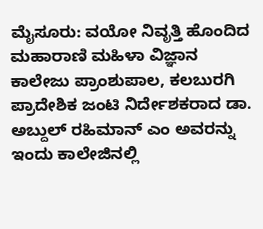ಮೈಸೂರು: ವಯೋ ನಿವೃತ್ತಿ ಹೊಂದಿದ
ಮಹಾರಾಣಿ ಮಹಿಳಾ ವಿಜ್ಞಾನ ಕಾಲೇಜು ಪ್ರಾಂಶುಪಾಲ, ಕಲಬುರಗಿ ಪ್ರಾದೇಶಿಕ ಜಂಟಿ ನಿರ್ದೇಶಕರಾದ ಡಾ. ಅಬ್ದುಲ್ ರಹಿಮಾನ್ ಎಂ ಅವರನ್ನು ಇಂದು ಕಾಲೇಜಿನಲ್ಲಿ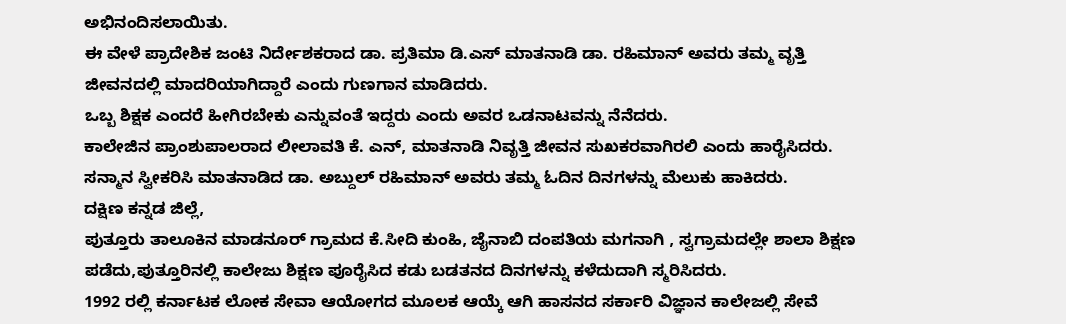ಅಭಿನಂದಿಸಲಾಯಿತು.
ಈ ವೇಳೆ ಪ್ರಾದೇಶಿಕ ಜಂಟಿ ನಿರ್ದೇಶಕರಾದ ಡಾ. ಪ್ರತಿಮಾ ಡಿ.ಎಸ್ ಮಾತನಾಡಿ ಡಾ. ರಹಿಮಾನ್ ಅವರು ತಮ್ಮ ವೃತ್ತಿ ಜೀವನದಲ್ಲಿ ಮಾದರಿಯಾಗಿದ್ದಾರೆ ಎಂದು ಗುಣಗಾನ ಮಾಡಿದರು.
ಒಬ್ಬ ಶಿಕ್ಷಕ ಎಂದರೆ ಹೀಗಿರಬೇಕು ಎನ್ನುವಂತೆ ಇದ್ದರು ಎಂದು ಅವರ ಒಡನಾಟವನ್ನು ನೆನೆದರು.
ಕಾಲೇಜಿನ ಪ್ರಾಂಶುಪಾಲರಾದ ಲೀಲಾವತಿ ಕೆ. ಎನ್, ಮಾತನಾಡಿ ನಿವೃತ್ತಿ ಜೀವನ ಸುಖಕರವಾಗಿರಲಿ ಎಂದು ಹಾರೈಸಿದರು.
ಸನ್ಮಾನ ಸ್ವೀಕರಿಸಿ ಮಾತನಾಡಿದ ಡಾ. ಅಬ್ದುಲ್ ರಹಿಮಾನ್ ಅವರು ತಮ್ಮ ಓದಿನ ದಿನಗಳನ್ನು ಮೆಲುಕು ಹಾಕಿದರು.
ದಕ್ಷಿಣ ಕನ್ನಡ ಜಿಲ್ಲೆ,
ಪುತ್ತೂರು ತಾಲೂಕಿನ ಮಾಡನೂರ್ ಗ್ರಾಮದ ಕೆ.ಸೀದಿ ಕುಂಹಿ, ಜೈನಾಬಿ ದಂಪತಿಯ ಮಗನಾಗಿ , ಸ್ವಗ್ರಾಮದಲ್ಲೇ ಶಾಲಾ ಶಿಕ್ಷಣ ಪಡೆದು,ಪುತ್ತೂರಿನಲ್ಲಿ ಕಾಲೇಜು ಶಿಕ್ಷಣ ಪೂರೈಸಿದ ಕಡು ಬಡತನದ ದಿನಗಳನ್ನು ಕಳೆದುದಾಗಿ ಸ್ಮರಿಸಿದರು.
1992 ರಲ್ಲಿ ಕರ್ನಾಟಕ ಲೋಕ ಸೇವಾ ಆಯೋಗದ ಮೂಲಕ ಆಯ್ಕೆ ಆಗಿ ಹಾಸನದ ಸರ್ಕಾರಿ ವಿಜ್ಞಾನ ಕಾಲೇಜಲ್ಲಿ ಸೇವೆ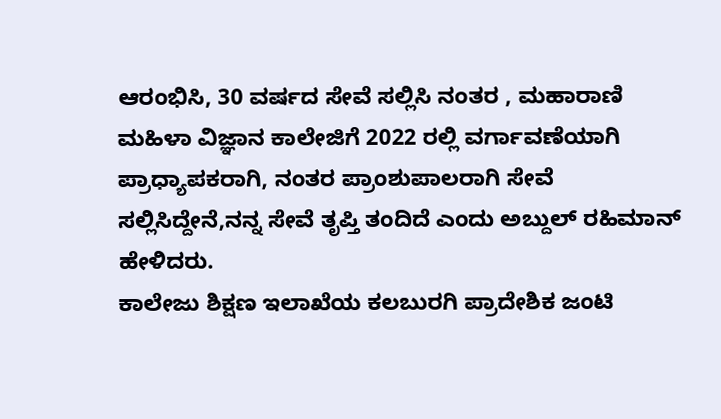ಆರಂಭಿಸಿ, 30 ವರ್ಷದ ಸೇವೆ ಸಲ್ಲಿಸಿ ನಂತರ , ಮಹಾರಾಣಿ ಮಹಿಳಾ ವಿಜ್ಞಾನ ಕಾಲೇಜಿಗೆ 2022 ರಲ್ಲಿ ವರ್ಗಾವಣೆಯಾಗಿ ಪ್ರಾಧ್ಯಾಪಕರಾಗಿ, ನಂತರ ಪ್ರಾಂಶುಪಾಲರಾಗಿ ಸೇವೆ ಸಲ್ಲಿಸಿದ್ದೇನೆ,ನನ್ನ ಸೇವೆ ತೃಪ್ತಿ ತಂದಿದೆ ಎಂದು ಅಬ್ದುಲ್ ರಹಿಮಾನ್ ಹೇಳಿದರು.
ಕಾಲೇಜು ಶಿಕ್ಷಣ ಇಲಾಖೆಯ ಕಲಬುರಗಿ ಪ್ರಾದೇಶಿಕ ಜಂಟಿ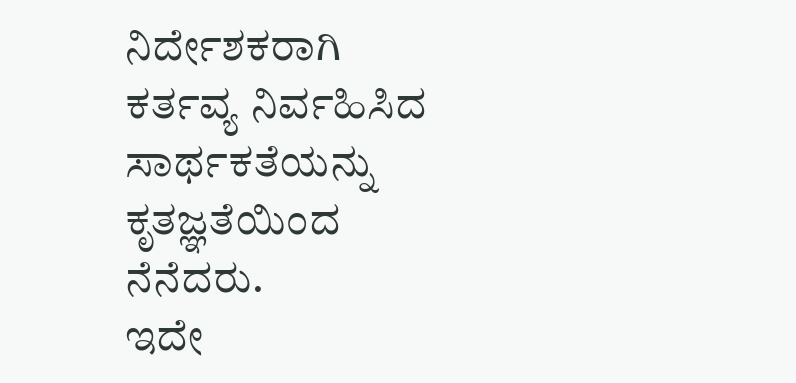ನಿರ್ದೇಶಕರಾಗಿ ಕರ್ತವ್ಯ ನಿರ್ವಹಿಸಿದ ಸಾರ್ಥಕತೆಯನ್ನು ಕೃತಜ್ಞತೆಯಿಂದ ನೆನೆದರು.
ಇದೇ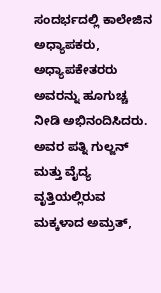ಸಂದರ್ಭದಲ್ಲಿ ಕಾಲೇಜಿನ ಅಧ್ಯಾಪಕರು, ಅಧ್ಯಾಪಕೇತರರು ಅವರನ್ನು ಹೂಗುಚ್ಚ ನೀಡಿ ಅಭಿನಂದಿಸಿದರು.
ಅವರ ಪತ್ನಿ ಗುಲ್ಜನ್ ಮತ್ತು ವೈದ್ಯ ವೃತ್ತಿಯಲ್ಲಿರುವ ಮಕ್ಕಳಾದ ಅಮ್ರತ್,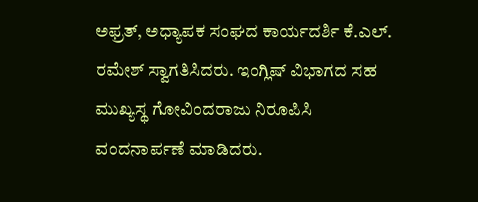ಅಫ್ರತ್, ಅಧ್ಯಾಪಕ ಸಂಘದ ಕಾರ್ಯದರ್ಶಿ ಕೆ.ಎಲ್. ರಮೇಶ್ ಸ್ವಾಗತಿಸಿದರು. ಇಂಗ್ಲಿಷ್ ವಿಭಾಗದ ಸಹ ಮುಖ್ಯಸ್ಥ ಗೋವಿಂದರಾಜು ನಿರೂಪಿಸಿ ವಂದನಾರ್ಪಣೆ ಮಾಡಿದರು.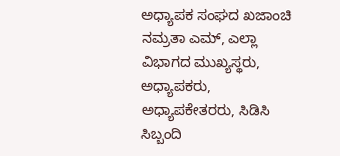ಅಧ್ಯಾಪಕ ಸಂಘದ ಖಜಾಂಚಿ ನಮ್ರತಾ ಎಮ್, ಎಲ್ಲಾ ವಿಭಾಗದ ಮುಖ್ಯಸ್ಥರು,
ಅಧ್ಯಾಪಕರು, ಅಧ್ಯಾಪಕೇತರರು, ಸಿಡಿಸಿ ಸಿಬ್ಬಂದಿ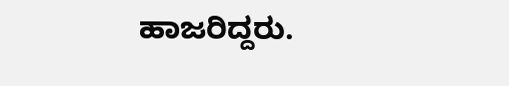ಹಾಜರಿದ್ದರು.